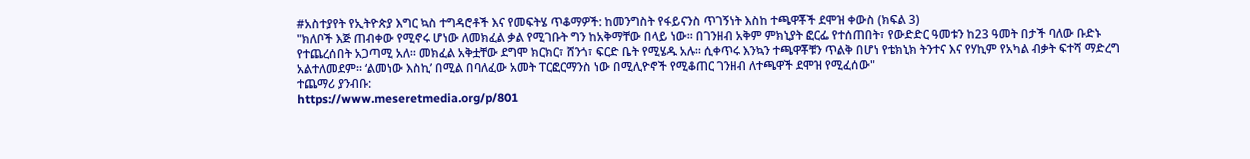#አስተያየት የኢትዮጵያ እግር ኳስ ተግዳሮቶች እና የመፍትሄ ጥቆማዎች: ከመንግስት የፋይናንስ ጥገኝነት እስከ ተጫዋቾች ደሞዝ ቀውስ (ክፍል 3)
"ክለቦች እጅ ጠብቀው የሚኖሩ ሆነው ለመክፈል ቃል የሚገቡት ግን ከአቅማቸው በላይ ነው። በገንዘብ አቅም ምክኒያት ፎርፌ የተሰጠበት፣ የውድድር ዓመቱን ከ23 ዓመት በታች ባለው ቡድኑ የተጨረሰበት አጋጣሚ አለ። መክፈል አቅቷቸው ደግሞ ክርክር፣ ሸንጎ፣ ፍርድ ቤት የሚሄዱ አሉ። ሲቀጥሩ እንኳን ተጫዋቾቹን ጥልቅ በሆነ የቴክኒክ ትንተና እና የሃኪም የአካል ብቃት ፍተሻ ማድረግ አልተለመደም። ‘ልመነው እስኪ’ በሚል በባለፈው አመት ፐርፎርማንስ ነው በሚሊዮኖች የሚቆጠር ገንዘብ ለተጫዋች ደሞዝ የሚፈሰው"
ተጨማሪ ያንብቡ:
https://www.meseretmedia.org/p/801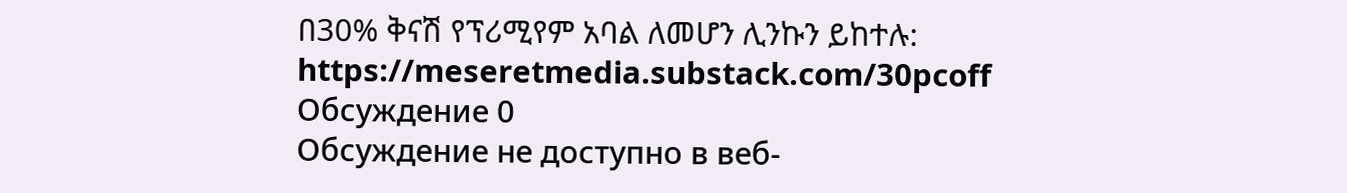በ30% ቅናሽ የፕሪሚየም አባል ለመሆን ሊንኩን ይከተሉ:
https://meseretmedia.substack.com/30pcoff
Обсуждение 0
Обсуждение не доступно в веб-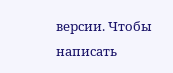версии. Чтобы написать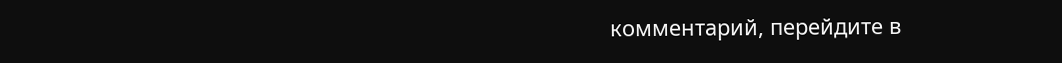комментарий, перейдите в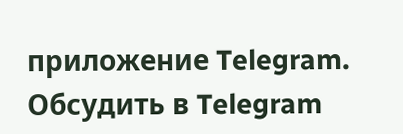приложение Telegram.
Обсудить в Telegram